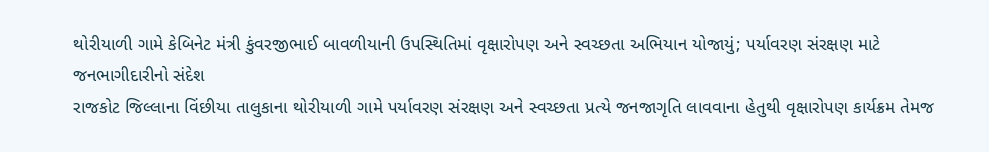થોરીયાળી ગામે કેબિનેટ મંત્રી કુંવરજીભાઈ બાવળીયાની ઉપસ્થિતિમાં વૃક્ષારોપણ અને સ્વચ્છતા અભિયાન યોજાયું; પર્યાવરણ સંરક્ષણ માટે જનભાગીદારીનો સંદેશ
રાજકોટ જિલ્લાના વિંછીયા તાલુકાના થોરીયાળી ગામે પર્યાવરણ સંરક્ષણ અને સ્વચ્છતા પ્રત્યે જનજાગૃતિ લાવવાના હેતુથી વૃક્ષારોપણ કાર્યક્રમ તેમજ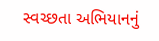સ્વચ્છતા અભિયાનનું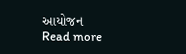આયોજન
Read more